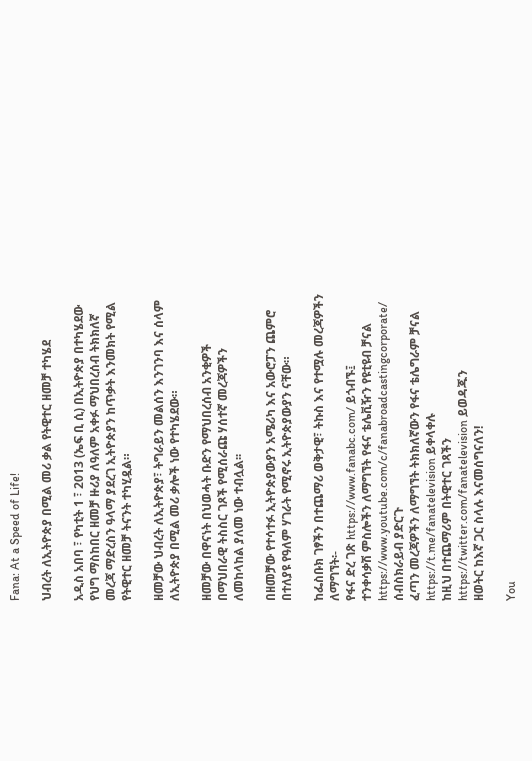Fana: At a Speed of Life!

ህብረት ለኢትዮጵያ በሚል መሪ ቃል የትዊተር ዘመቻ ተካሄደ

አዲስ አበባ ፣ የካቲት 1 ፣ 2013 (ኤፍ ቢ ሲ) በኢትዮጵያ በተካሄደው የህግ ማስከበር ዘመቻ ዙሪያ ለዓለም አቀፉ ማህበረሰብ ትክክለኛ መረጃ ማድረስን ዓላማ ያደረገ ኢትዮጵያን ከጥቃት እንመክት የሚል የትዊተር ዘመቻ ትናንት ተካሂዷል።

ዘመቻው ህብረት ለኢትዮጵያ፣ ትግራይን መልሰን እንገንባ እና ሰላም ለኢትዮጵያ በሚል መሪ ቃሎች ነው የተካሄደው።

ዘመቻው በዋናነት በህወሓት ቡድን የማህበረሰብ አንቂዎች በማህበራዊ ትስስር ገጾች የሚሰራጩ ሃሰተኛ መረጃዎችን ለመከላከል ያለመ ነው ተብሏል፡፡

በዘመቻው የተሳተፉ ኢትዮጵያውያን አሜሪካ እና አውሮፓን ጨምሮ በተለያዩ የዓለም ሃገራት የሚኖሩ ኢትዮጵያውያን ናቸው።

ከፌስቡክ ገፃችን በተጨማሪ ወቅታዊ፣ ትኩስ እና የተሟሉ መረጃዎችን ለማግኘት፡-
የፋና ድረ ገጽ https://www.fanabc.com/ ይጎብኙ፤
ተንቀሳቃሽ ምስሎችን ለማግኘት የፋና ቴሌቪዥን የዩቲዩብ ቻናል https://www.youtube.com/c/fanabroadcastingcorporate/ ሰብስክራይብ ያድርጉ
ፈጣን መረጃዎችን ለማግኘት ትክክለኛውን የፋና ቴሌግራም ቻናል https://t.me/fanatelevision ይቀላቀሉ
ከዚህ በተጨማሪም በትዊተር ገጻችን https://twitter.com/fanatelevision ይወዳጁን
ዘወትር ከእኛ ጋር ስላሉ እናመሰግናለን!

You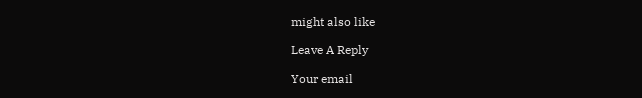might also like

Leave A Reply

Your email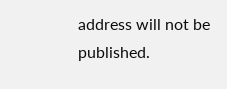address will not be published.